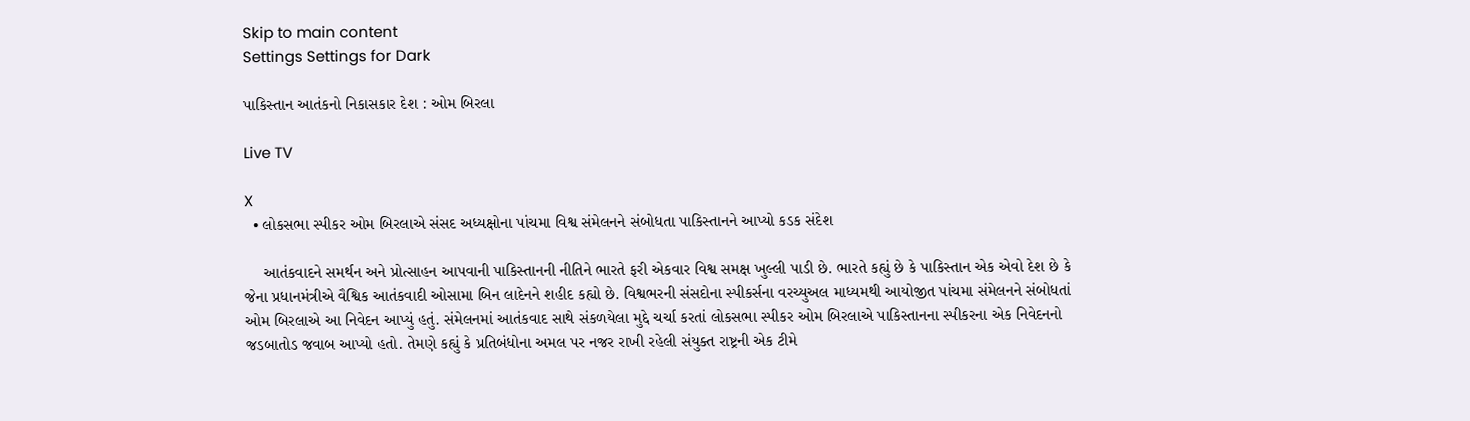Skip to main content
Settings Settings for Dark

પાકિસ્તાન આતંકનો નિકાસકાર દેશ : ઓમ બિરલા

Live TV

X
  • લોકસભા સ્પીકર ઓમ બિરલાએ સંસદ અધ્યક્ષોના પાંચમા વિશ્વ સંમેલનને સંબોધતા પાકિસ્તાનને આપ્યો કડક સંદેશ

    આતંકવાદને સમર્થન અને પ્રોત્સાહન આપવાની પાકિસ્તાનની નીતિને ભારતે ફરી એકવાર વિશ્વ સમક્ષ ખુલ્લી પાડી છે. ભારતે કહ્યું છે કે પાકિસ્તાન એક એવો દેશ છે કે જેના પ્રધાનમંત્રીએ વૈશ્વિક આતંકવાદી ઓસામા બિન લાદેનને શહીદ કહ્યો છે. વિશ્વભરની સંસદોના સ્પીકર્સના વરચ્યુઅલ માધ્યમથી આયોજીત પાંચમા સંમેલનને સંબોધતાં ઓમ બિરલાએ આ નિવેદન આપ્યું હતું. સંમેલનમાં આતંકવાદ સાથે સંકળયેલા મુદ્દે ચર્ચા કરતાં લોકસભા સ્પીકર ઓમ બિરલાએ પાકિસ્તાનના સ્પીકરના એક નિવેદનનો જડબાતોડ જવાબ આપ્યો હતો. તેમણે કહ્યું કે પ્રતિબંધોના અમલ પર નજર રાખી રહેલી સંયુક્ત રાષ્ટ્રની એક ટીમે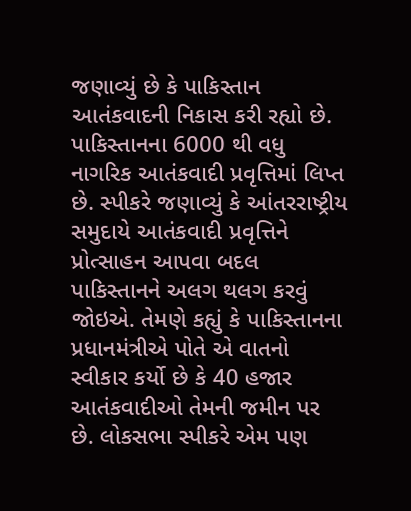જણાવ્યું છે કે પાકિસ્તાન આતંકવાદની નિકાસ કરી રહ્યો છે. પાકિસ્તાનના 6000 થી વધુ નાગરિક આતંકવાદી પ્રવૃત્તિમાં લિપ્ત છે. સ્પીકરે જણાવ્યું કે આંતરરાષ્ટ્રીય સમુદાયે આતંકવાદી પ્રવૃત્તિને પ્રોત્સાહન આપવા બદલ પાકિસ્તાનને અલગ થલગ કરવું જોઇએ. તેમણે કહ્યું કે પાકિસ્તાનના પ્રધાનમંત્રીએ પોતે એ વાતનો સ્વીકાર કર્યો છે કે 40 હજાર આતંકવાદીઓ તેમની જમીન પર છે. લોકસભા સ્પીકરે એમ પણ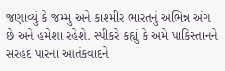જણાવ્યું કે જમ્મુ અને કાશ્મીર ભારતનું અભિન્ન અંગ છે અને હમેશા રહેશે. સ્પીકરે કહ્યું કે અમે પાકિસ્તાનને સરહદ પારના આતંકવાદને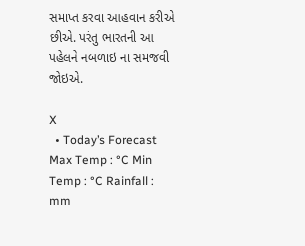સમાપ્ત કરવા આહવાન કરીએ છીએ. પરંતુ ભારતની આ પહેલને નબળાઇ ના સમજવી જોઇએ.

X
  • Today’s Forecast Max Temp : °C Min Temp : °C Rainfall : mm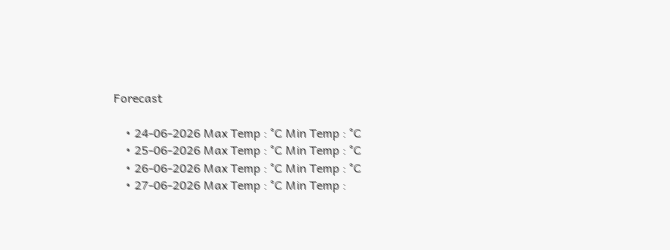Forecast

    • 24-06-2026 Max Temp : °C Min Temp : °C
    • 25-06-2026 Max Temp : °C Min Temp : °C
    • 26-06-2026 Max Temp : °C Min Temp : °C
    • 27-06-2026 Max Temp : °C Min Temp :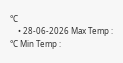°C
    • 28-06-2026 Max Temp : °C Min Temp :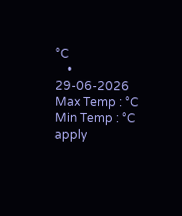°C
    • 29-06-2026 Max Temp : °C Min Temp : °C
apply